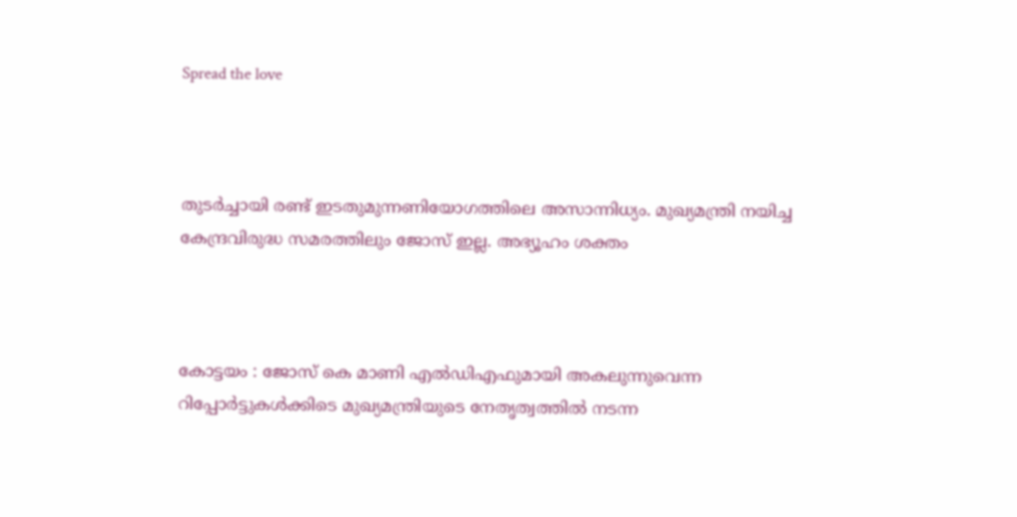Spread the love



തുടര്‍ച്ചായി രണ്ട് ഇടതുമുന്നണിയോഗത്തിലെ അസാന്നിധ്യം. മുഖ്യമന്ത്രി നയിച്ച കേന്ദ്രവിരുദ്ധ സമരത്തിലും ജോസ് ഇല്ല. അഭ്യൂഹം ശക്തം



കോട്ടയം : ജോസ് കെ മാണി എല്‍ഡിഎഫുമായി അകലുന്നുവെന്ന റിപ്പോര്‍ട്ടുകള്‍ക്കിടെ മുഖ്യമന്ത്രിയുടെ നേതൃത്വത്തില്‍ നടന്ന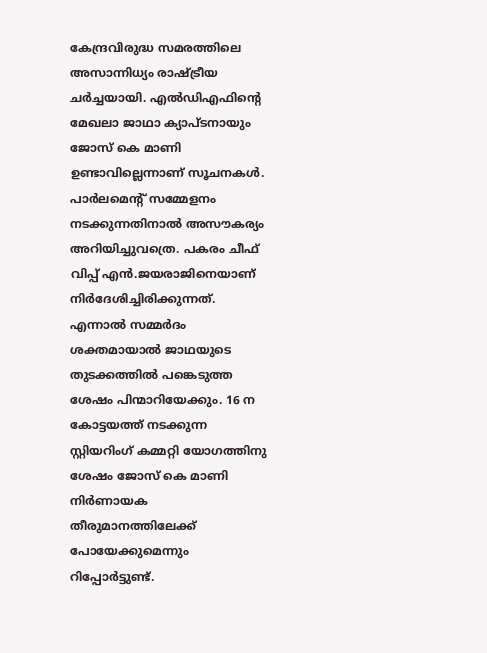കേന്ദ്രവിരുദ്ധ സമരത്തിലെ അസാന്നിധ്യം രാഷ്ട്രീയ ചര്‍ച്ചയായി. എല്‍ഡിഎഫിന്റെ മേഖലാ ജാഥാ ക്യാപ്ടനായും ജോസ് കെ മാണി ഉണ്ടാവില്ലെന്നാണ് സൂചനകള്‍. പാര്‍ലമെന്റ് സമ്മേളനം നടക്കുന്നതിനാല്‍ അസൗകര്യം അറിയിച്ചുവത്രെ. പകരം ചീഫ് വിപ്പ് എന്‍.ജയരാജിനെയാണ് നിര്‍ദേശിച്ചിരിക്കുന്നത്. എന്നാല്‍ സമ്മര്‍ദം ശക്തമായാല്‍ ജാഥയുടെ തുടക്കത്തില്‍ പങ്കെടുത്ത ശേഷം പിന്മാറിയേക്കും. 16 ന കോട്ടയത്ത് നടക്കുന്ന സ്റ്റിയറിംഗ് കമ്മറ്റി യോഗത്തിനു ശേഷം ജോസ് കെ മാണി നിര്‍ണായക തീരുമാനത്തിലേക്ക് പോയേക്കുമെന്നും റിപ്പോര്‍ട്ടുണ്ട്.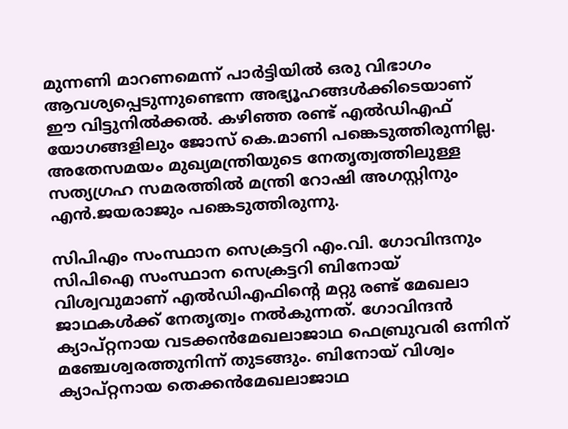മുന്നണി മാറണമെന്ന് പാര്‍ട്ടിയില്‍ ഒരു വിഭാഗം ആവശ്യപ്പെടുന്നുണ്ടെന്ന അഭ്യൂഹങ്ങള്‍ക്കിടെയാണ് ഈ വിട്ടുനില്‍ക്കല്‍. കഴിഞ്ഞ രണ്ട് എല്‍ഡിഎഫ് യോഗങ്ങളിലും ജോസ് കെ.മാണി പങ്കെടുത്തിരുന്നില്ല. അതേസമയം മുഖ്യമന്ത്രിയുടെ നേതൃത്വത്തിലുള്ള സത്യഗ്രഹ സമരത്തില്‍ മന്ത്രി റോഷി അഗസ്റ്റിനും എന്‍.ജയരാജും പങ്കെടുത്തിരുന്നു.

സിപിഎം സംസ്ഥാന സെക്രട്ടറി എം.വി. ഗോവിന്ദനും സിപിഐ സംസ്ഥാന സെക്രട്ടറി ബിനോയ് വിശ്വവുമാണ് എല്‍ഡിഎഫിന്റെ മറ്റു രണ്ട് മേഖലാ ജാഥകള്‍ക്ക് നേതൃത്വം നല്‍കുന്നത്. ഗോവിന്ദന്‍ ക്യാപ്റ്റനായ വടക്കന്‍മേഖലാജാഥ ഫെബ്രുവരി ഒന്നിന് മഞ്ചേശ്വരത്തുനിന്ന് തുടങ്ങും. ബിനോയ് വിശ്വം ക്യാപ്റ്റനായ തെക്കന്‍മേഖലാജാഥ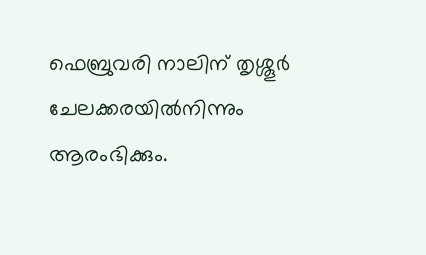ഫെബ്രുവരി നാലിന് തൃശ്ശൂര്‍ ചേലക്കരയില്‍നിന്നും ആരംഭിക്കും.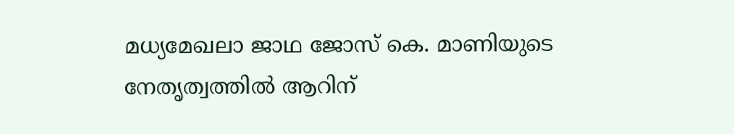മധ്യമേഖലാ ജാഥ ജോസ് കെ. മാണിയുടെ നേതൃത്വത്തില്‍ ആറിന്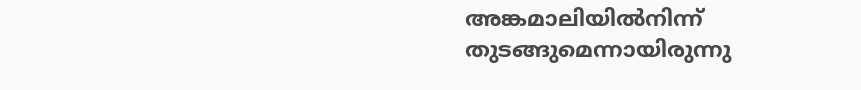അങ്കമാലിയില്‍നിന്ന് തുടങ്ങുമെന്നായിരുന്നു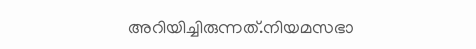അറിയിച്ചിരുന്നത്.നിയമസഭാ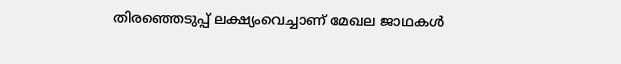തിരഞ്ഞെടുപ്പ് ലക്ഷ്യംവെച്ചാണ് മേഖല ജാഥകള്‍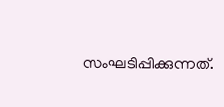സംഘടിപ്പിക്കുന്നത്.